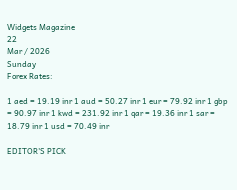Widgets Magazine
22
Mar / 2026
Sunday
Forex Rates:

1 aed = 19.19 inr 1 aud = 50.27 inr 1 eur = 79.92 inr 1 gbp = 90.97 inr 1 kwd = 231.92 inr 1 qar = 19.36 inr 1 sar = 18.79 inr 1 usd = 70.49 inr

EDITOR'S PICK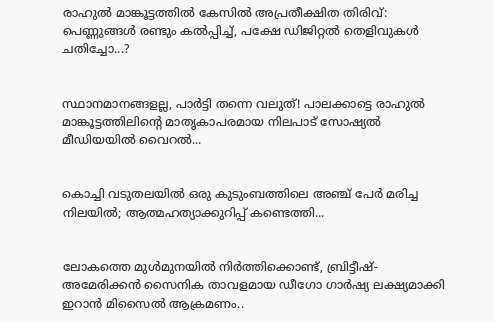രാഹുൽ മാങ്കൂട്ടത്തിൽ കേസിൽ അപ്രതീക്ഷിത തിരിവ്: പെണ്ണുങ്ങൾ രണ്ടും കൽപ്പിച്ച്, പക്ഷേ ഡിജിറ്റൽ തെളിവുകൾ ചതിച്ചോ...?


സ്ഥാനമാനങ്ങളല്ല, പാർട്ടി തന്നെ വലുത്! പാലക്കാട്ടെ രാഹുൽ മാങ്കൂട്ടത്തിലിന്റെ മാതൃകാപരമായ നിലപാട് സോഷ്യൽ മീഡിയയിൽ വൈറൽ...


കൊച്ചി വടുതലയിൽ ഒരു കുടുംബത്തിലെ അഞ്ച് പേർ മരിച്ച നിലയിൽ; ആത്മഹത്യാക്കുറിപ്പ് കണ്ടെത്തി...


ലോകത്തെ മുള്‍മുനയില്‍ നിര്‍ത്തിക്കൊണ്ട്, ബ്രിട്ടീഷ്-അമേരിക്കന്‍ സൈനിക താവളമായ ഡീഗോ ഗാര്‍ഷ്യ ലക്ഷ്യമാക്കി ഇറാന്‍ മിസൈല്‍ ആക്രമണം..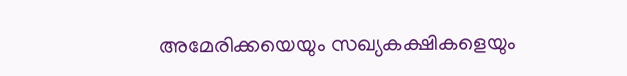അമേരിക്കയെയും സഖ്യകക്ഷികളെയും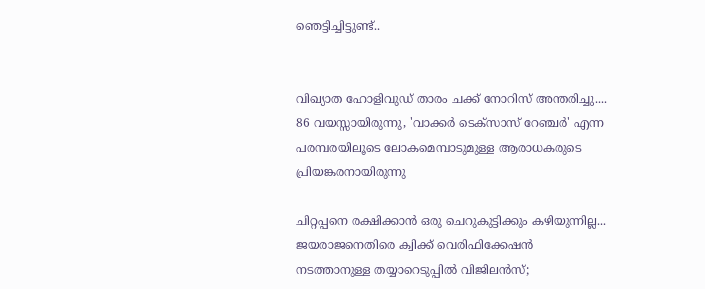ഞെട്ടിച്ചിട്ടുണ്ട്..


വിഖ്യാത ഹോളിവുഡ് താരം ചക്ക് നോറിസ് അന്തരിച്ചു.... 86 വയസ്സായിരുന്നു, 'വാക്കർ ടെക്‌സാസ് റേഞ്ചർ' എന്ന പരമ്പരയിലൂടെ ലോകമെമ്പാടുമുള്ള ആരാധകരുടെ പ്രിയങ്കരനായിരുന്നു‌

ചിറ്റപ്പനെ രക്ഷിക്കാന്‍ ഒരു ചെറുകുട്ടിക്കും കഴിയുന്നില്ല... ജയരാജനെതിരെ ക്വിക്ക് വെരിഫിക്കേഷന്‍ നടത്താനുള്ള തയ്യാറെടുപ്പില്‍ വിജിലന്‍സ്;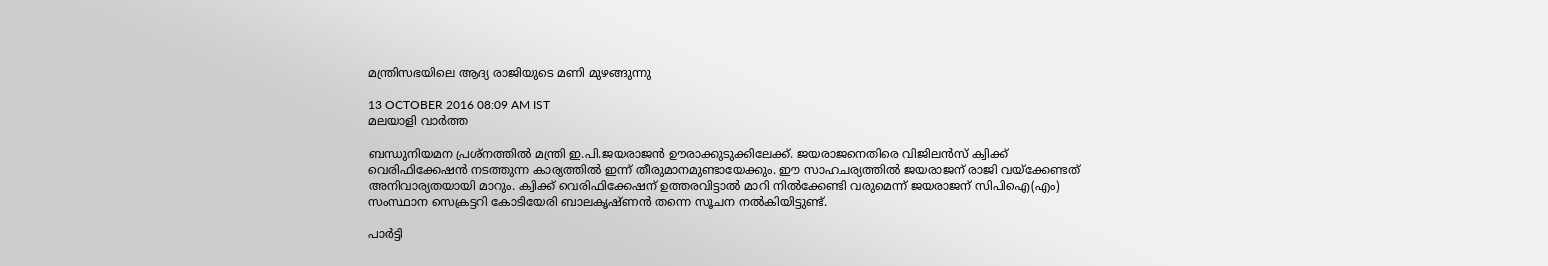മന്ത്രിസഭയിലെ ആദ്യ രാജിയുടെ മണി മുഴങ്ങുന്നു

13 OCTOBER 2016 08:09 AM IST
മലയാളി വാര്‍ത്ത

ബന്ധുനിയമന പ്രശ്‌നത്തില്‍ മന്ത്രി ഇ.പി.ജയരാജന്‍ ഊരാക്കുടുക്കിലേക്ക്. ജയരാജനെതിരെ വിജിലന്‍സ് ക്വിക്ക് വെരിഫിക്കേഷന്‍ നടത്തുന്ന കാര്യത്തില്‍ ഇന്ന് തീരുമാനമുണ്ടായേക്കും. ഈ സാഹചര്യത്തില്‍ ജയരാജന് രാജി വയ്‌ക്കേണ്ടത് അനിവാര്യതയായി മാറും. ക്വിക്ക് വെരിഫിക്കേഷന് ഉത്തരവിട്ടാല്‍ മാറി നില്‍ക്കേണ്ടി വരുമെന്ന് ജയരാജന് സിപിഐ(എം) സംസ്ഥാന സെക്രട്ടറി കോടിയേരി ബാലകൃഷ്ണന്‍ തന്നെ സൂചന നല്‍കിയിട്ടുണ്ട്.

പാര്‍ട്ടി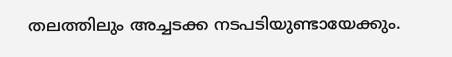തലത്തിലും അച്ചടക്ക നടപടിയുണ്ടായേക്കും.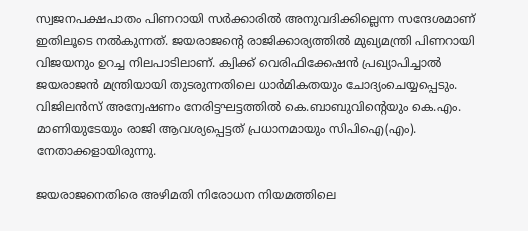സ്വജനപക്ഷപാതം പിണറായി സര്‍ക്കാരില്‍ അനുവദിക്കില്ലെന്ന സന്ദേശമാണ് ഇതിലൂടെ നല്‍കുന്നത്. ജയരാജന്റെ രാജിക്കാര്യത്തില്‍ മുഖ്യമന്ത്രി പിണറായി വിജയനും ഉറച്ച നിലപാടിലാണ്. ക്വിക്ക് വെരിഫിക്കേഷന്‍ പ്രഖ്യാപിച്ചാല്‍ ജയരാജന്‍ മന്ത്രിയായി തുടരുന്നതിലെ ധാര്‍മികതയും ചോദ്യംചെയ്യപ്പെടും. വിജിലന്‍സ് അന്വേഷണം നേരിട്ടഘട്ടത്തില്‍ കെ.ബാബുവിന്റെയും കെ.എം. മാണിയുടേയും രാജി ആവശ്യപ്പെട്ടത് പ്രധാനമായും സിപിഐ(എം). നേതാക്കളായിരുന്നു.

ജയരാജനെതിരെ അഴിമതി നിരോധന നിയമത്തിലെ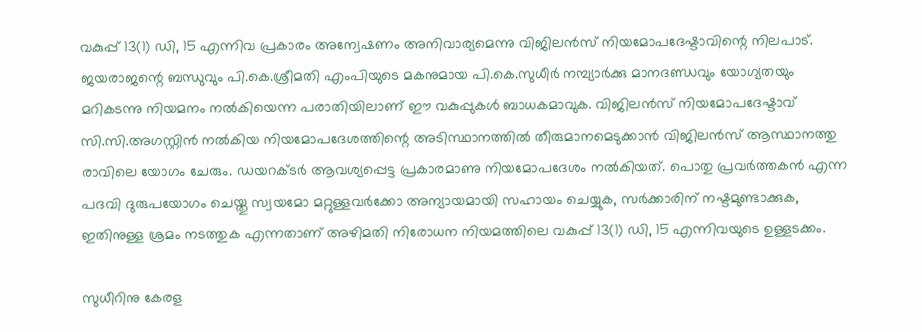വകുപ്പ് 13(1) ഡി, 15 എന്നിവ പ്രകാരം അന്വേഷണം അനിവാര്യമെന്നു വിജിലന്‍സ് നിയമോപദേഷ്ടാവിന്റെ നിലപാട്. ജയരാജന്റെ ബന്ധുവും പി.കെ.ശ്രീമതി എംപിയുടെ മകനുമായ പി.കെ.സുധീര്‍ നമ്പ്യാര്‍ക്കു മാനദണ്ഡവും യോഗ്യതയും മറികടന്നു നിയമനം നല്‍കിയെന്ന പരാതിയിലാണ് ഈ വകുപ്പുകള്‍ ബാധകമാവുക. വിജിലന്‍സ് നിയമോപദേഷ്ടാവ് സി.സി.അഗസ്റ്റിന്‍ നല്‍കിയ നിയമോപദേശത്തിന്റെ അടിസ്ഥാനത്തില്‍ തീരുമാനമെടുക്കാന്‍ വിജിലന്‍സ് ആസ്ഥാനത്തു രാവിലെ യോഗം ചേരും. ഡയറക്ടര്‍ ആവശ്യപ്പെട്ട പ്രകാരമാണു നിയമോപദേശം നല്‍കിയത്. പൊതു പ്രവര്‍ത്തകന്‍ എന്ന പദവി ദുരുപയോഗം ചെയ്തു സ്വയമോ മറ്റുള്ളവര്‍ക്കോ അന്യായമായി സഹായം ചെയ്യുക, സര്‍ക്കാരിന് നഷ്ടമുണ്ടാക്കുക, ഇതിനുള്ള ശ്രമം നടത്തുക എന്നതാണ് അഴിമതി നിരോധന നിയമത്തിലെ വകുപ്പ് 13(1) ഡി, 15 എന്നിവയുടെ ഉള്ളടക്കം.

സുധീറിനു കേരള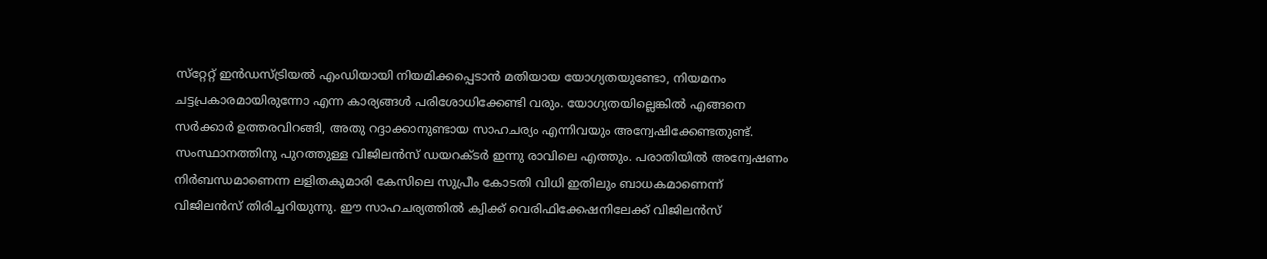സ്‌റ്റേറ്റ് ഇന്‍ഡസ്ട്രിയല്‍ എംഡിയായി നിയമിക്കപ്പെടാന്‍ മതിയായ യോഗ്യതയുണ്ടോ, നിയമനം ചട്ടപ്രകാരമായിരുന്നോ എന്ന കാര്യങ്ങള്‍ പരിശോധിക്കേണ്ടി വരും. യോഗ്യതയില്ലെങ്കില്‍ എങ്ങനെ സര്‍ക്കാര്‍ ഉത്തരവിറങ്ങി, അതു റദ്ദാക്കാനുണ്ടായ സാഹചര്യം എന്നിവയും അന്വേഷിക്കേണ്ടതുണ്ട്. സംസ്ഥാനത്തിനു പുറത്തുള്ള വിജിലന്‍സ് ഡയറക്ടര്‍ ഇന്നു രാവിലെ എത്തും. പരാതിയില്‍ അന്വേഷണം നിര്‍ബന്ധമാണെന്ന ലളിതകുമാരി കേസിലെ സുപ്രീം കോടതി വിധി ഇതിലും ബാധകമാണെന്ന് വിജിലന്‍സ് തിരിച്ചറിയുന്നു. ഈ സാഹചര്യത്തില്‍ ക്വിക്ക് വെരിഫിക്കേഷനിലേക്ക് വിജിലന്‍സ്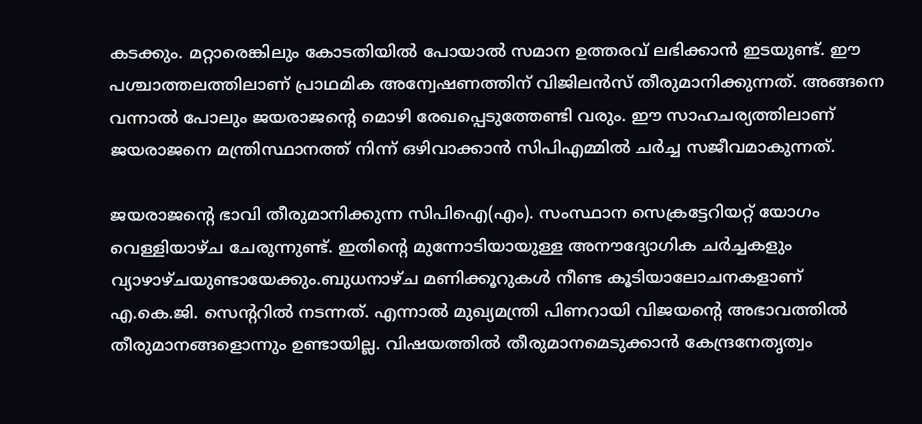കടക്കും. മറ്റാരെങ്കിലും കോടതിയില്‍ പോയാല്‍ സമാന ഉത്തരവ് ലഭിക്കാന്‍ ഇടയുണ്ട്. ഈ പശ്ചാത്തലത്തിലാണ് പ്രാഥമിക അന്വേഷണത്തിന് വിജിലന്‍സ് തീരുമാനിക്കുന്നത്. അങ്ങനെ വന്നാല്‍ പോലും ജയരാജന്റെ മൊഴി രേഖപ്പെടുത്തേണ്ടി വരും. ഈ സാഹചര്യത്തിലാണ് ജയരാജനെ മന്ത്രിസ്ഥാനത്ത് നിന്ന് ഒഴിവാക്കാന്‍ സിപിഎമ്മില്‍ ചര്‍ച്ച സജീവമാകുന്നത്.

ജയരാജന്റെ ഭാവി തീരുമാനിക്കുന്ന സിപിഐ(എം). സംസ്ഥാന സെക്രട്ടേറിയറ്റ് യോഗം വെള്ളിയാഴ്ച ചേരുന്നുണ്ട്. ഇതിന്റെ മുന്നോടിയായുള്ള അനൗദ്യോഗിക ചര്‍ച്ചകളും വ്യാഴാഴ്ചയുണ്ടായേക്കും.ബുധനാഴ്ച മണിക്കൂറുകള്‍ നീണ്ട കൂടിയാലോചനകളാണ് എ.കെ.ജി. സെന്ററില്‍ നടന്നത്. എന്നാല്‍ മുഖ്യമന്ത്രി പിണറായി വിജയന്റെ അഭാവത്തില്‍ തീരുമാനങ്ങളൊന്നും ഉണ്ടായില്ല. വിഷയത്തില്‍ തീരുമാനമെടുക്കാന്‍ കേന്ദ്രനേതൃത്വം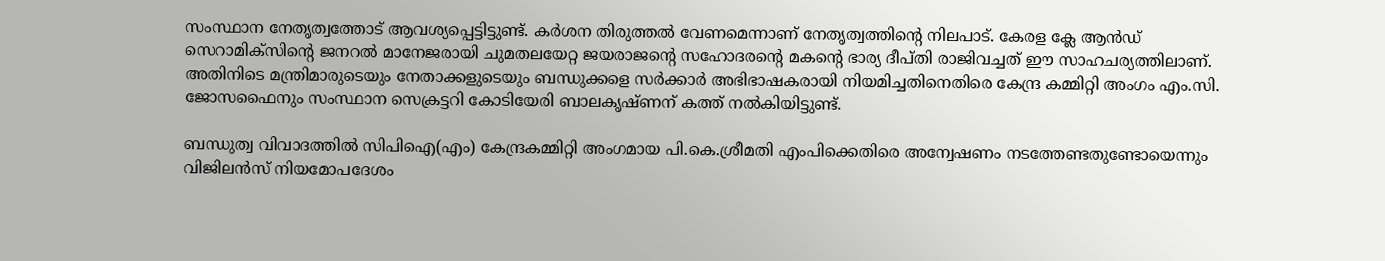സംസ്ഥാന നേതൃത്വത്തോട് ആവശ്യപ്പെട്ടിട്ടുണ്ട്. കര്‍ശന തിരുത്തല്‍ വേണമെന്നാണ് നേതൃത്വത്തിന്റെ നിലപാട്. കേരള ക്ലേ ആന്‍ഡ് സെറാമിക്‌സിന്റെ ജനറല്‍ മാനേജരായി ചുമതലയേറ്റ ജയരാജന്റെ സഹോദരന്റെ മകന്റെ ഭാര്യ ദീപ്തി രാജിവച്ചത് ഈ സാഹചര്യത്തിലാണ്. അതിനിടെ മന്ത്രിമാരുടെയും നേതാക്കളുടെയും ബന്ധുക്കളെ സര്‍ക്കാര്‍ അഭിഭാഷകരായി നിയമിച്ചതിനെതിരെ കേന്ദ്ര കമ്മിറ്റി അംഗം എം.സി. ജോസഫൈനും സംസ്ഥാന സെക്രട്ടറി കോടിയേരി ബാലകൃഷ്ണന് കത്ത് നല്‍കിയിട്ടുണ്ട്.

ബന്ധുത്വ വിവാദത്തില്‍ സിപിഐ(എം) കേന്ദ്രകമ്മിറ്റി അംഗമായ പി.കെ.ശ്രീമതി എംപിക്കെതിരെ അന്വേഷണം നടത്തേണ്ടതുണ്ടോയെന്നും വിജിലന്‍സ് നിയമോപദേശം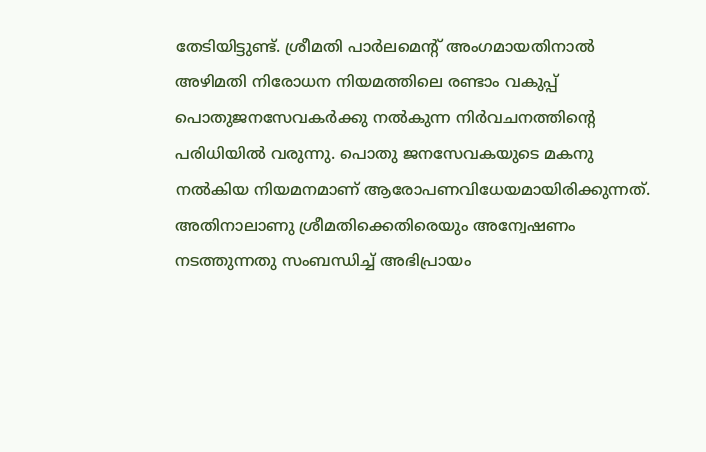തേടിയിട്ടുണ്ട്. ശ്രീമതി പാര്‍ലമെന്റ് അംഗമായതിനാല്‍ അഴിമതി നിരോധന നിയമത്തിലെ രണ്ടാം വകുപ്പ് പൊതുജനസേവകര്‍ക്കു നല്‍കുന്ന നിര്‍വചനത്തിന്റെ പരിധിയില്‍ വരുന്നു. പൊതു ജനസേവകയുടെ മകനു നല്‍കിയ നിയമനമാണ് ആരോപണവിധേയമായിരിക്കുന്നത്. അതിനാലാണു ശ്രീമതിക്കെതിരെയും അന്വേഷണം നടത്തുന്നതു സംബന്ധിച്ച് അഭിപ്രായം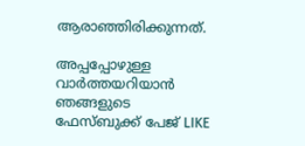ആരാഞ്ഞിരിക്കുന്നത്.

അപ്പപ്പോഴുള്ള വാര്‍ത്തയറിയാന്‍ ഞങ്ങളുടെ ഫേസ്‌ബുക്ക്‌ പേജ് LIKE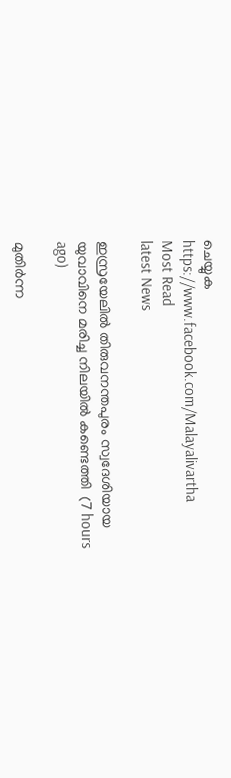ചെയ്യുക
https://www.facebook.com/Malayalivartha
Most Read
latest News

ഇസ്രയേലില്‍ തിരുവനന്തപുരം സ്വദേശിയായ യുവാവിനെ മരിച്ച നിലയില്‍ കണ്ടെത്തി  (7 hours ago)

മുതിര്‍ന്ന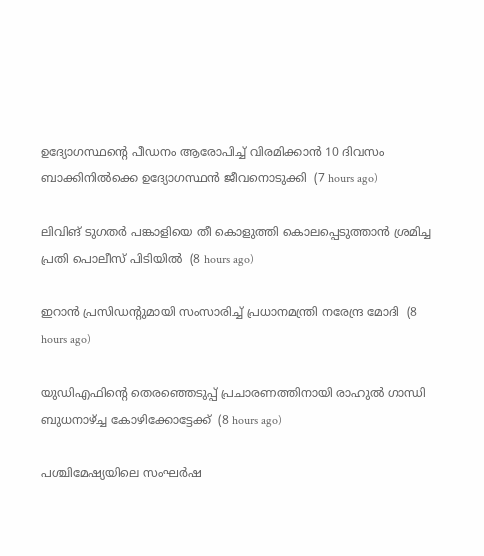ഉദ്യോഗസ്ഥന്റെ പീഡനം ആരോപിച്ച് വിരമിക്കാന്‍ 10 ദിവസം ബാക്കിനില്‍ക്കെ ഉദ്യോഗസ്ഥന്‍ ജീവനൊടുക്കി  (7 hours ago)

ലിവിങ് ടുഗതര്‍ പങ്കാളിയെ തീ കൊളുത്തി കൊലപ്പെടുത്താന്‍ ശ്രമിച്ച പ്രതി പൊലീസ് പിടിയില്‍  (8 hours ago)

ഇറാന്‍ പ്രസിഡന്റുമായി സംസാരിച്ച് പ്രധാനമന്ത്രി നരേന്ദ്ര മോദി  (8 hours ago)

യുഡിഎഫിന്റെ തെരഞ്ഞെടുപ്പ് പ്രചാരണത്തിനായി രാഹുല്‍ ഗാന്ധി ബുധനാഴ്ച്ച കോഴിക്കോട്ടേക്ക്  (8 hours ago)

പശ്ചിമേഷ്യയിലെ സംഘർഷ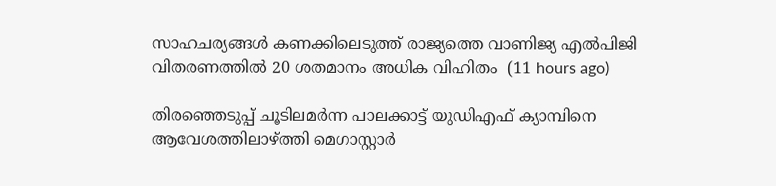സാഹചര്യങ്ങൾ കണക്കിലെടുത്ത് രാജ്യത്തെ വാണിജ്യ എൽപിജി വിതരണത്തിൽ 20 ശതമാനം അധിക വിഹിതം  (11 hours ago)

തിരഞ്ഞെടുപ്പ് ചൂടിലമര്‍ന്ന പാലക്കാട്ട് യുഡിഎഫ് ക്യാമ്പിനെ ആവേശത്തിലാഴ്ത്തി മെഗാസ്റ്റാര്‍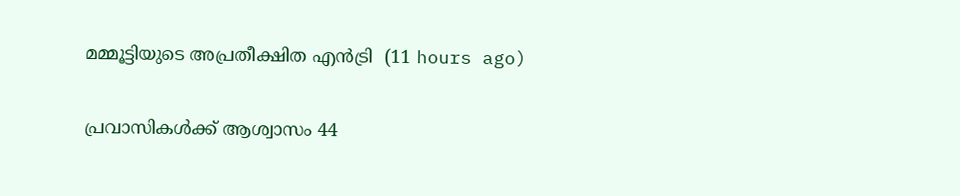മമ്മൂട്ടിയുടെ അപ്രതീക്ഷിത എന്‍ട്രി  (11 hours ago)

പ്രവാസികൾക്ക് ആശ്വാസം 44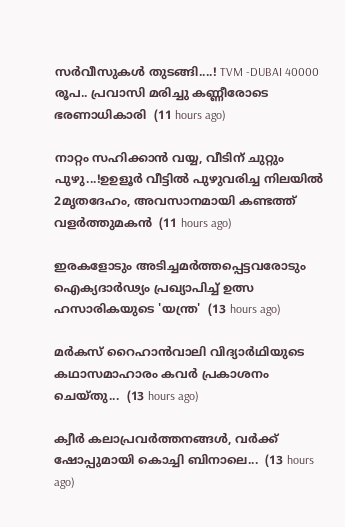സർവീസുകൾ തുടങ്ങി....! TVM -DUBAI 40000 രൂപ.. പ്രവാസി മരിച്ചു കണ്ണീരോടെ ഭരണാധികാരി  (11 hours ago)

നാറ്റം സഹിക്കാൻ വയ്യ, വീടിന് ചുറ്റും പുഴു...!ഉഉളൂർ വീട്ടിൽ പുഴുവരിച്ച നിലയിൽ 2മൃതദേഹം, അവസാനമായി കണ്ടത്ത് വളർത്തുമകൻ  (11 hours ago)

ഇരകളോടും അടിച്ചമര്‍ത്തപ്പെട്ടവരോടും ഐക്യദാര്‍ഢ്യം പ്രഖ്യാപിച്ച് ഉത്സ ഹസാരികയുടെ 'യന്ത്ര'  (13 hours ago)

മർകസ് റൈഹാൻവാലി വിദ്യാർഥിയുടെ കഥാസമാഹാരം കവർ പ്രകാശനം ചെയ്തു...  (13 hours ago)

ക്വീര്‍ കലാപ്രവര്‍ത്തനങ്ങള്‍, വര്‍ക്ക് ഷോപ്പുമായി കൊച്ചി ബിനാലെ...  (13 hours ago)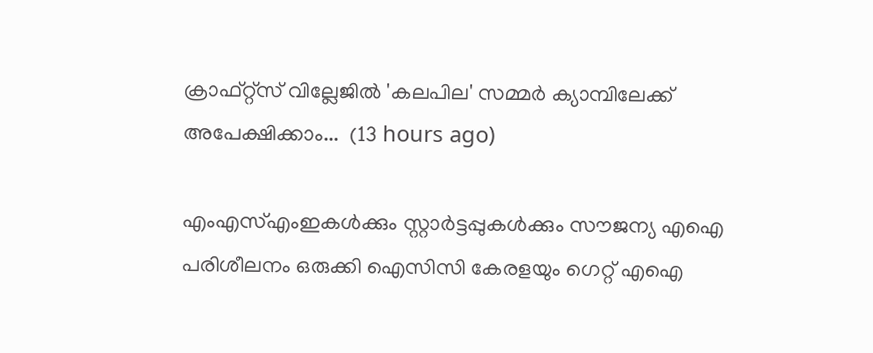ക്രാഫ്റ്റ്സ് വില്ലേജില്‍ 'കലപില' സമ്മര്‍ ക്യാമ്പിലേക്ക് അപേക്ഷിക്കാം...  (13 hours ago)

എംഎസ്എംഇകൾക്കും സ്റ്റാർട്ടപ്പുകൾക്കും സൗജന്യ എഐ പരിശീലനം ഒരുക്കി ഐസിസി കേരളയും ഗെറ്റ് എഐ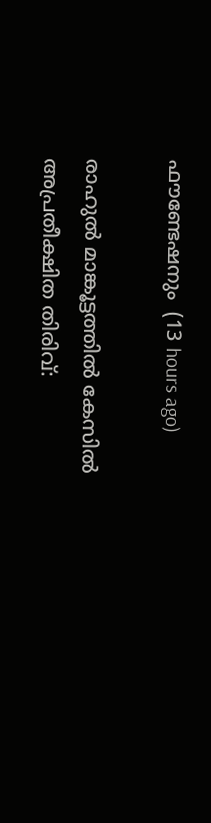ഫൗണ്ടേഷനും  (13 hours ago)

രാഹുൽ മാങ്കൂട്ടത്തിൽ കേസിൽ അപ്രതീക്ഷിത തിരിവ്: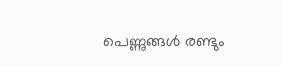പെണ്ണുങ്ങൾ രണ്ടും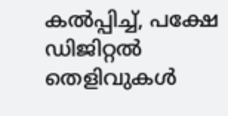കൽപ്പിച്ച്, പക്ഷേ ഡിജിറ്റൽ തെളിവുകൾ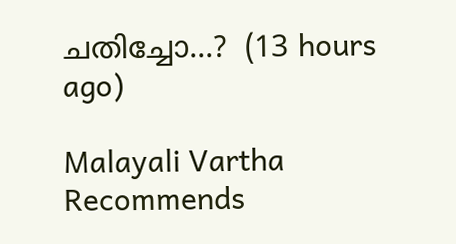ചതിച്ചോ...?  (13 hours ago)

Malayali Vartha Recommends